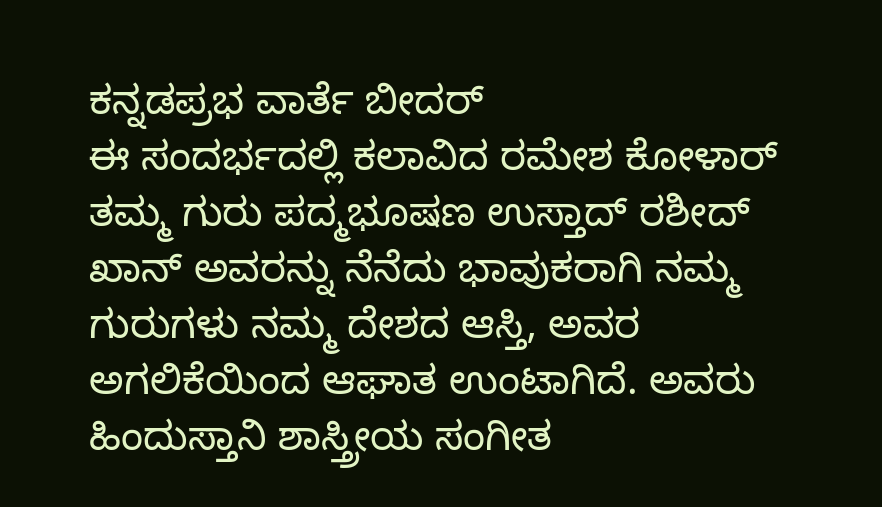ಕನ್ನಡಪ್ರಭ ವಾರ್ತೆ ಬೀದರ್
ಈ ಸಂದರ್ಭದಲ್ಲಿ ಕಲಾವಿದ ರಮೇಶ ಕೋಳಾರ್ ತಮ್ಮ ಗುರು ಪದ್ಮಭೂಷಣ ಉಸ್ತಾದ್ ರಶೀದ್ ಖಾನ್ ಅವರನ್ನು ನೆನೆದು ಭಾವುಕರಾಗಿ ನಮ್ಮ ಗುರುಗಳು ನಮ್ಮ ದೇಶದ ಆಸ್ತಿ, ಅವರ ಅಗಲಿಕೆಯಿಂದ ಆಘಾತ ಉಂಟಾಗಿದೆ. ಅವರು ಹಿಂದುಸ್ತಾನಿ ಶಾಸ್ತ್ರೀಯ ಸಂಗೀತ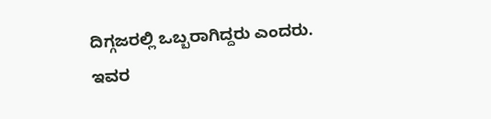ದಿಗ್ಗಜರಲ್ಲಿ ಒಬ್ಬರಾಗಿದ್ದರು ಎಂದರು.
ಇವರ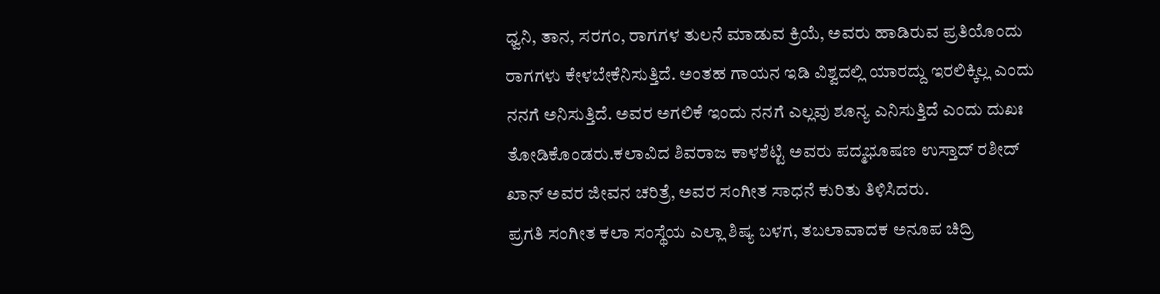ಧ್ವನಿ, ತಾನ, ಸರಗಂ, ರಾಗಗಳ ತುಲನೆ ಮಾಡುವ ಕ್ರಿಯೆ, ಅವರು ಹಾಡಿರುವ ಪ್ರತಿಯೊಂದು ರಾಗಗಳು ಕೇಳಬೇಕೆನಿಸುತ್ತಿದೆ. ಅಂತಹ ಗಾಯನ ಇಡಿ ವಿಶ್ವದಲ್ಲಿ ಯಾರದ್ದು ಇರಲಿಕ್ಕಿಲ್ಲ ಎಂದು ನನಗೆ ಅನಿಸುತ್ತಿದೆ. ಅವರ ಅಗಲಿಕೆ ಇಂದು ನನಗೆ ಎಲ್ಲವು ಶೂನ್ಯ ಎನಿಸುತ್ತಿದೆ ಎಂದು ದುಖಃ ತೋಡಿಕೊಂಡರು.ಕಲಾವಿದ ಶಿವರಾಜ ಕಾಳಶೆಟ್ಟಿ ಅವರು ಪದ್ಮಭೂಷಣ ಉಸ್ತಾದ್ ರಶೀದ್ ಖಾನ್ ಅವರ ಜೀವನ ಚರಿತ್ರೆ, ಅವರ ಸಂಗೀತ ಸಾಧನೆ ಕುರಿತು ತಿಳಿಸಿದರು.
ಪ್ರಗತಿ ಸಂಗೀತ ಕಲಾ ಸಂಸ್ಥೆಯ ಎಲ್ಲಾ ಶಿಷ್ಯ ಬಳಗ, ತಬಲಾವಾದಕ ಅನೂಪ ಚಿದ್ರಿ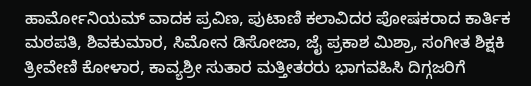ಹಾರ್ಮೋನಿಯಮ್ ವಾದಕ ಪ್ರವಿಣ, ಪುಟಾಣಿ ಕಲಾವಿದರ ಪೋಷಕರಾದ ಕಾರ್ತಿಕ ಮಠಪತಿ, ಶಿವಕುಮಾರ, ಸಿಮೋನ ಡಿಸೋಜಾ, ಜೈ ಪ್ರಕಾಶ ಮಿಶ್ರಾ, ಸಂಗೀತ ಶಿಕ್ಷಕಿ ತ್ರೀವೇಣಿ ಕೋಳಾರ, ಕಾವ್ಯಶ್ರೀ ಸುತಾರ ಮತ್ತೀತರರು ಭಾಗವಹಿಸಿ ದಿಗ್ಗಜರಿಗೆ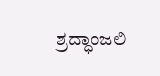ಶ್ರದ್ಧಾಂಜಲಿ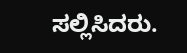ಸಲ್ಲಿಸಿದರು.